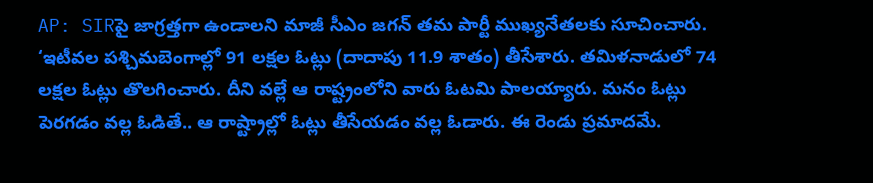AP: SIRపై జాగ్రత్తగా ఉండాలని మాజీ సీఎం జగన్ తమ పార్టీ ముఖ్యనేతలకు సూచించారు. ‘ఇటీవల పశ్చిమబెంగాల్లో 91 లక్షల ఓట్లు (దాదాపు 11.9 శాతం) తీసేశారు. తమిళనాడులో 74 లక్షల ఓట్లు తొలగించారు. దీని వల్లే ఆ రాష్ట్రంలోని వారు ఓటమి పాలయ్యారు. మనం ఓట్లు పెరగడం వల్ల ఓడితే.. ఆ రాష్ట్రాల్లో ఓట్లు తీసేయడం వల్ల ఓడారు. ఈ రెండు ప్రమాదమే.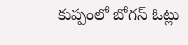కుప్పంలో బోగస్ ఓట్లు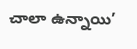చాలా ఉన్నాయి’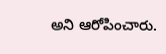అని ఆరోపించారు.